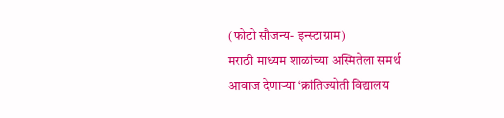(फोटो सौजन्य- इन्स्टाग्राम)
मराठी माध्यम शाळांच्या अस्मितेला समर्थ आवाज देणाऱ्या ‘क्रांतिज्योती विद्यालय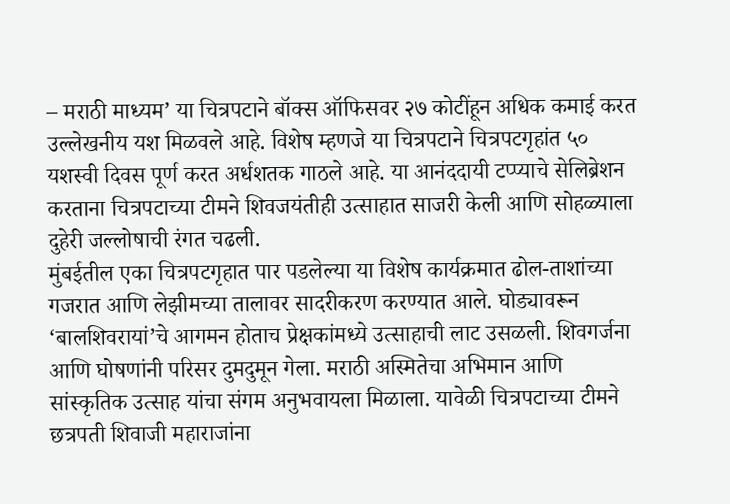– मराठी माध्यम’ या चित्रपटाने बॉक्स ऑफिसवर २७ कोटींहून अधिक कमाई करत उल्लेखनीय यश मिळवले आहे. विशेष म्हणजे या चित्रपटाने चित्रपटगृहांत ५० यशस्वी दिवस पूर्ण करत अर्धशतक गाठले आहे. या आनंददायी टप्प्याचे सेलिब्रेशन करताना चित्रपटाच्या टीमने शिवजयंतीही उत्साहात साजरी केली आणि सोहळ्याला दुहेरी जल्लोषाची रंगत चढली.
मुंबईतील एका चित्रपटगृहात पार पडलेल्या या विशेष कार्यक्रमात ढोल-ताशांच्या गजरात आणि लेझीमच्या तालावर सादरीकरण करण्यात आले. घोड्यावरून ‘बालशिवरायां’चे आगमन होताच प्रेक्षकांमध्ये उत्साहाची लाट उसळली. शिवगर्जना आणि घोषणांनी परिसर दुमदुमून गेला. मराठी अस्मितेचा अभिमान आणि सांस्कृतिक उत्साह यांचा संगम अनुभवायला मिळाला. यावेळी चित्रपटाच्या टीमने छत्रपती शिवाजी महाराजांना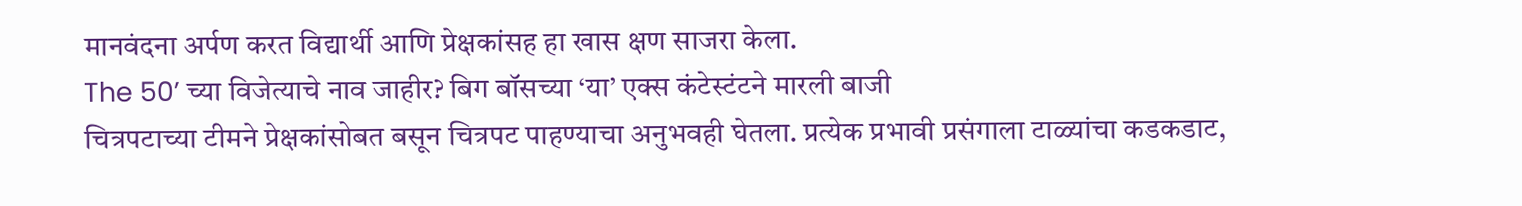मानवंदना अर्पण करत विद्यार्थी आणि प्रेक्षकांसह हा खास क्षण साजरा केला.
The 50’ च्या विजेत्याचे नाव जाहीर? बिग बॉसच्या ‘या’ एक्स कंटेस्टंटने मारली बाजी
चित्रपटाच्या टीमने प्रेक्षकांसोबत बसून चित्रपट पाहण्याचा अनुभवही घेतला. प्रत्येक प्रभावी प्रसंगाला टाळ्यांचा कडकडाट,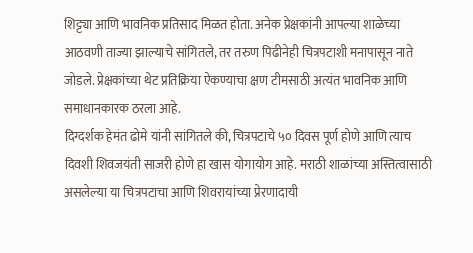शिट्ट्या आणि भावनिक प्रतिसाद मिळत होता. अनेक प्रेक्षकांनी आपल्या शाळेच्या आठवणी ताज्या झाल्याचे सांगितले, तर तरुण पिढीनेही चित्रपटाशी मनापासून नाते जोडले. प्रेक्षकांच्या थेट प्रतिक्रिया ऐकण्याचा क्षण टीमसाठी अत्यंत भावनिक आणि समाधानकारक ठरला आहे.
दिग्दर्शक हेमंत ढोमे यांनी सांगितले की, चित्रपटाचे ५० दिवस पूर्ण होणे आणि त्याच दिवशी शिवजयंती साजरी होणे हा खास योगायोग आहे. मराठी शाळांच्या अस्तित्वासाठी असलेल्या या चित्रपटाचा आणि शिवरायांच्या प्रेरणादायी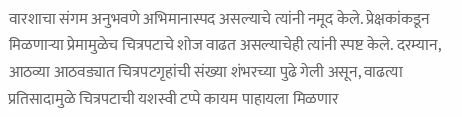वारशाचा संगम अनुभवणे अभिमानास्पद असल्याचे त्यांनी नमूद केले. प्रेक्षकांकडून मिळणाऱ्या प्रेमामुळेच चित्रपटाचे शोज वाढत असल्याचेही त्यांनी स्पष्ट केले. दरम्यान, आठव्या आठवड्यात चित्रपटगृहांची संख्या शंभरच्या पुढे गेली असून, वाढत्या प्रतिसादामुळे चित्रपटाची यशस्वी टप्पे कायम पाहायला मिळणार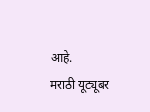आहे.
मराठी यूट्यूबर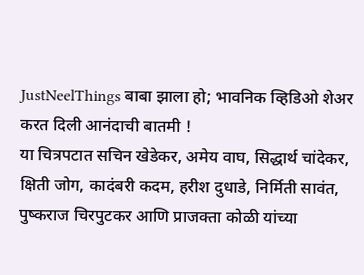JustNeelThings बाबा झाला हो; भावनिक व्हिडिओ शेअर करत दिली आनंदाची बातमी !
या चित्रपटात सचिन खेडेकर, अमेय वाघ, सिद्धार्थ चांदेकर, क्षिती जोग, कादंबरी कदम, हरीश दुधाडे, निर्मिती सावंत, पुष्कराज चिरपुटकर आणि प्राजक्ता कोळी यांच्या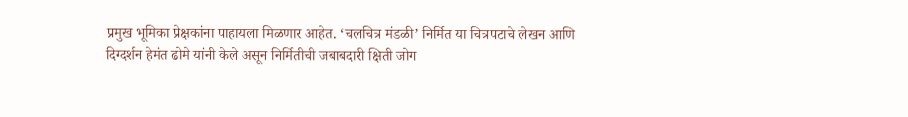प्रमुख भूमिका प्रेक्षकांना पाहायला मिळणार आहेत. ‘चलचित्र मंडळी’ निर्मित या चित्रपटाचे लेखन आणि दिग्दर्शन हेमंत ढोमे यांनी केले असून निर्मितीची जबाबदारी क्षिती जोग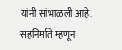यांनी सांभाळली आहे. सहनिर्माते म्हणून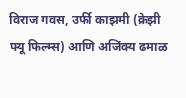विराज गवस, उर्फी काझमी (क्रेझी फ्यू फिल्म्स) आणि अजिंक्य ढमाळ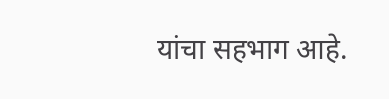यांचा सहभाग आहे.